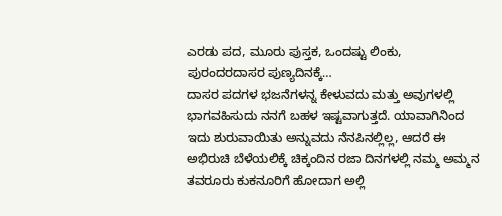ಎರಡು ಪದ, ಮೂರು ಪುಸ್ತಕ, ಒಂದಷ್ಟು ಲಿಂಕು, ಪುರಂದರದಾಸರ ಪುಣ್ಯದಿನಕ್ಕೆ…
ದಾಸರ ಪದಗಳ ಭಜನೆಗಳನ್ನ ಕೇಳುವದು ಮತ್ತು ಅವುಗಳಲ್ಲಿ ಭಾಗವಹಿಸುದು ನನಗೆ ಬಹಳ ಇಷ್ಟವಾಗುತ್ತದೆ. ಯಾವಾಗಿನಿಂದ ಇದು ಶುರುವಾಯಿತು ಅನ್ನುವದು ನೆನಪಿನಲ್ಲಿಲ್ಲ, ಆದರೆ ಈ ಅಭಿರುಚಿ ಬೆಳೆಯಲಿಕ್ಕೆ ಚಿಕ್ಕಂದಿನ ರಜಾ ದಿನಗಳಲ್ಲಿ ನಮ್ಮ ಅಮ್ಮನ ತವರೂರು ಕುಕನೂರಿಗೆ ಹೋದಾಗ ಅಲ್ಲಿ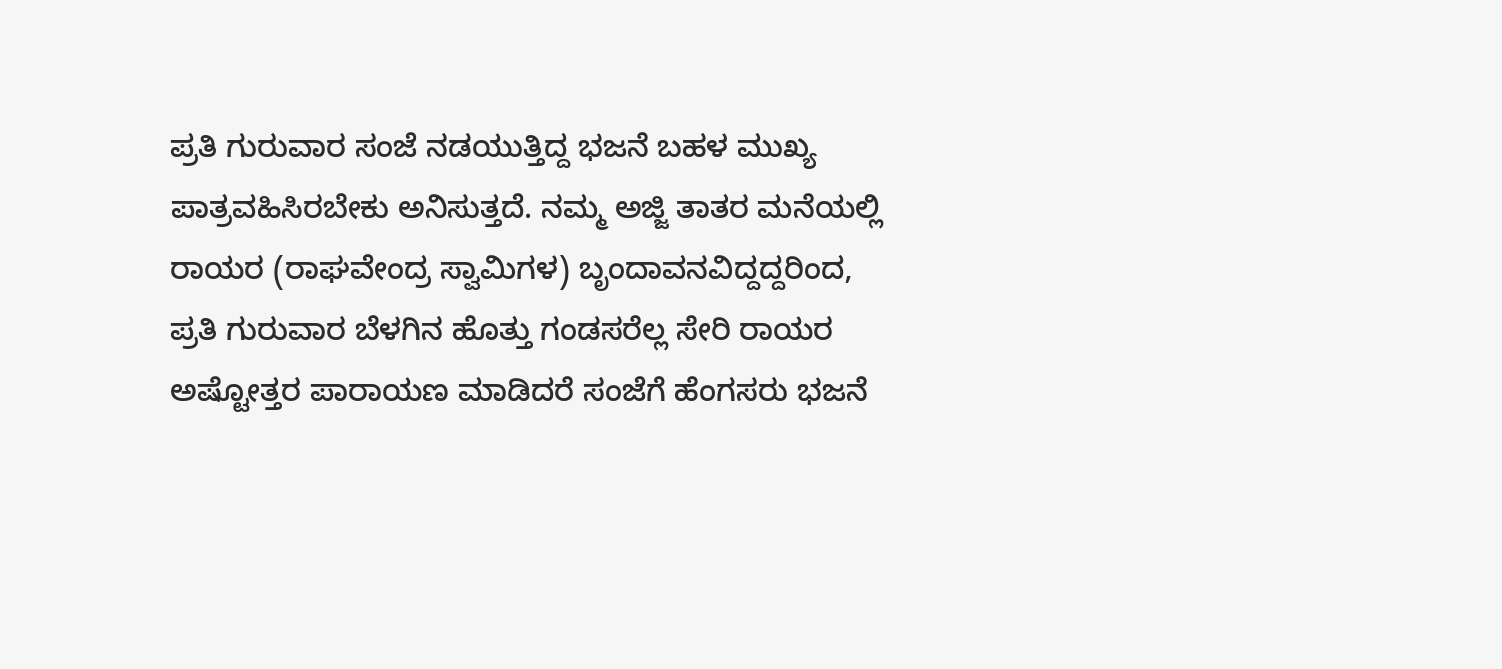ಪ್ರತಿ ಗುರುವಾರ ಸಂಜೆ ನಡಯುತ್ತಿದ್ದ ಭಜನೆ ಬಹಳ ಮುಖ್ಯ ಪಾತ್ರವಹಿಸಿರಬೇಕು ಅನಿಸುತ್ತದೆ. ನಮ್ಮ ಅಜ್ಜಿ ತಾತರ ಮನೆಯಲ್ಲಿ ರಾಯರ (ರಾಘವೇಂದ್ರ ಸ್ವಾಮಿಗಳ) ಬೃಂದಾವನವಿದ್ದದ್ದರಿಂದ, ಪ್ರತಿ ಗುರುವಾರ ಬೆಳಗಿನ ಹೊತ್ತು ಗಂಡಸರೆಲ್ಲ ಸೇರಿ ರಾಯರ ಅಷ್ಟೋತ್ತರ ಪಾರಾಯಣ ಮಾಡಿದರೆ ಸಂಜೆಗೆ ಹೆಂಗಸರು ಭಜನೆ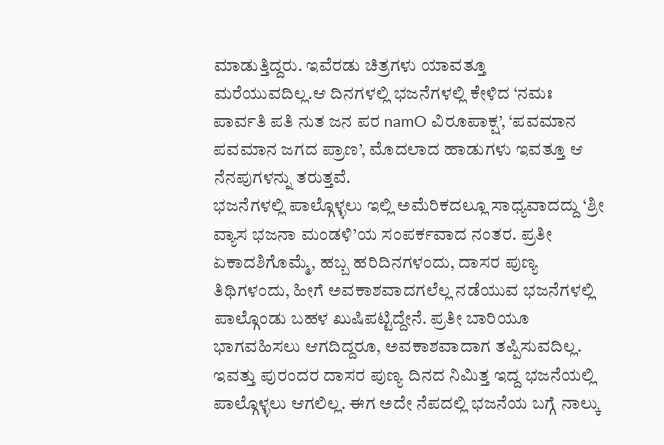ಮಾಡುತ್ತಿದ್ದರು. ಇವೆರಡು ಚಿತ್ರಗಳು ಯಾವತ್ತೂ ಮರೆಯುವದಿಲ್ಲ.ಆ ದಿನಗಳಲ್ಲಿ ಭಜನೆಗಳಲ್ಲಿ ಕೇಳಿದ ‘ನಮಃ ಪಾರ್ವತಿ ಪತಿ ನುತ ಜನ ಪರ namO ವಿರೂಪಾಕ್ಷ’, ‘ಪವಮಾನ ಪವಮಾನ ಜಗದ ಪ್ರಾಣ’, ಮೊದಲಾದ ಹಾಡುಗಳು ಇವತ್ತೂ ಆ ನೆನಪುಗಳನ್ನು ತರುತ್ತವೆ.
ಭಜನೆಗಳಲ್ಲಿ ಪಾಲ್ಗೊಳ್ಳಲು ಇಲ್ಲಿ ಅಮೆರಿಕದಲ್ಲೂ ಸಾಧ್ಯವಾದದ್ದು ‘ಶ್ರೀ ವ್ಯಾಸ ಭಜನಾ ಮಂಡಳಿ’ಯ ಸಂಪರ್ಕವಾದ ನಂತರ. ಪ್ರತೀ ಏಕಾದಶಿಗೊಮ್ಮೆ, ಹಬ್ಬ ಹರಿದಿನಗಳಂದು, ದಾಸರ ಪುಣ್ಯ ತಿಥಿಗಳಂದು, ಹೀಗೆ ಅವಕಾಶವಾದಗಲೆಲ್ಲ ನಡೆಯುವ ಭಜನೆಗಳಲ್ಲಿ ಪಾಲ್ಗೊಂಡು ಬಹಳ ಖುಷಿಪಟ್ಟಿದ್ದೇನೆ. ಪ್ರತೀ ಬಾರಿಯೂ ಭಾಗವಹಿಸಲು ಆಗದಿದ್ದರೂ, ಅವಕಾಶವಾದಾಗ ತಪ್ಪಿಸುವದಿಲ್ಲ. ಇವತ್ತು ಪುರಂದರ ದಾಸರ ಪುಣ್ಯ ದಿನದ ನಿಮಿತ್ತ ಇದ್ದ ಭಜನೆಯಲ್ಲಿ ಪಾಲ್ಗೊಳ್ಳಲು ಆಗಲಿಲ್ಲ. ಈಗ ಅದೇ ನೆಪದಲ್ಲಿ ಭಜನೆಯ ಬಗ್ಗೆ ನಾಲ್ಕು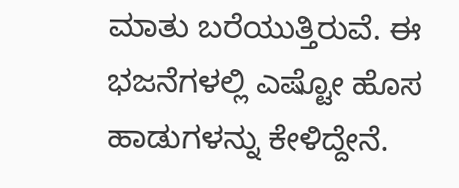ಮಾತು ಬರೆಯುತ್ತಿರುವೆ. ಈ ಭಜನೆಗಳಲ್ಲಿ ಎಷ್ಟೋ ಹೊಸ ಹಾಡುಗಳನ್ನು ಕೇಳಿದ್ದೇನೆ.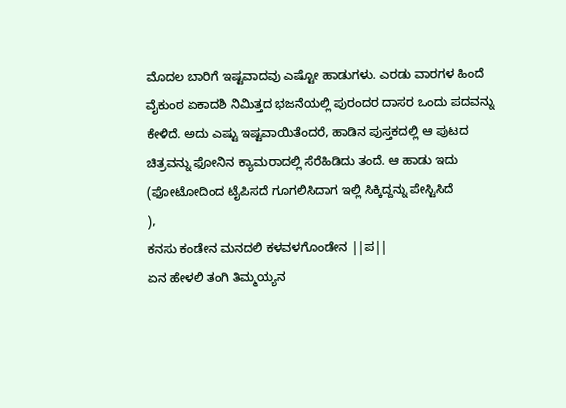ಮೊದಲ ಬಾರಿಗೆ ಇಷ್ಟವಾದವು ಎಷ್ಟೋ ಹಾಡುಗಳು. ಎರಡು ವಾರಗಳ ಹಿಂದೆ ವೈಕುಂಠ ಏಕಾದಶಿ ನಿಮಿತ್ತದ ಭಜನೆಯಲ್ಲಿ ಪುರಂದರ ದಾಸರ ಒಂದು ಪದವನ್ನು ಕೇಳಿದೆ. ಅದು ಎಷ್ಟು ಇಷ್ಟವಾಯಿತೆಂದರೆ, ಹಾಡಿನ ಪುಸ್ತಕದಲ್ಲಿ ಆ ಪುಟದ ಚಿತ್ರವನ್ನು ಫೋನಿನ ಕ್ಯಾಮರಾದಲ್ಲಿ ಸೆರೆಹಿಡಿದು ತಂದೆ. ಆ ಹಾಡು ಇದು (ಫೋಟೋದಿಂದ ಟೈಪಿಸದೆ ಗೂಗಲಿಸಿದಾಗ ಇಲ್ಲಿ ಸಿಕ್ಕಿದ್ದನ್ನು ಪೇಸ್ಟಿಸಿದೆ
),
ಕನಸು ಕಂಡೇನ ಮನದಲಿ ಕಳವಳಗೊಂಡೇನ ||ಪ||
ಏನ ಹೇಳಲಿ ತಂಗಿ ತಿಮ್ಮಯ್ಯನ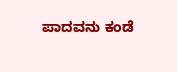ಪಾದವನು ಕಂಡೆ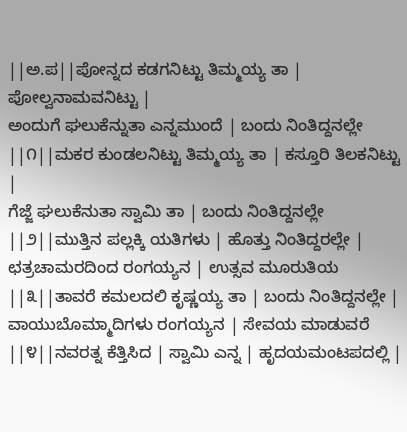||ಅ.ಪ||ಪೋನ್ನದ ಕಡಗನಿಟ್ಟು ತಿಮ್ಮಯ್ಯ ತಾ | ಪೋಲ್ವನಾಮವನಿಟ್ಟು |
ಅಂದುಗೆ ಘಲುಕೆನ್ನುತಾ ಎನ್ನಮುಂದೆ | ಬಂದು ನಿಂತಿದ್ದನಲ್ಲೇ ||೧||ಮಕರ ಕುಂಡಲನಿಟ್ಟು ತಿಮ್ಮಯ್ಯ ತಾ | ಕಸ್ತೂರಿ ತಿಲಕನಿಟ್ಟು |
ಗೆಜ್ಜೆ ಘಲುಕೆನುತಾ ಸ್ವಾಮಿ ತಾ | ಬಂದು ನಿಂತಿದ್ದನಲ್ಲೇ ||೨||ಮುತ್ತಿನ ಪಲ್ಲಕ್ಕಿ ಯತಿಗಳು | ಹೊತ್ತು ನಿಂತಿದ್ದರಲ್ಲೇ |
ಛತ್ರಚಾಮರದಿಂದ ರಂಗಯ್ಯನ | ಉತ್ಸವ ಮೂರುತಿಯ ||೩||ತಾವರೆ ಕಮಲದಲಿ ಕೃಷ್ಣಯ್ಯ ತಾ | ಬಂದು ನಿಂತಿದ್ದನಲ್ಲೇ |
ವಾಯುಬೊಮ್ಮಾದಿಗಳು ರಂಗಯ್ಯನ | ಸೇವಯ ಮಾಡುವರೆ ||೪||ನವರತ್ನ ಕೆತ್ತಿಸಿದ | ಸ್ವಾಮಿ ಎನ್ನ | ಹೃದಯಮಂಟಪದಲ್ಲಿ |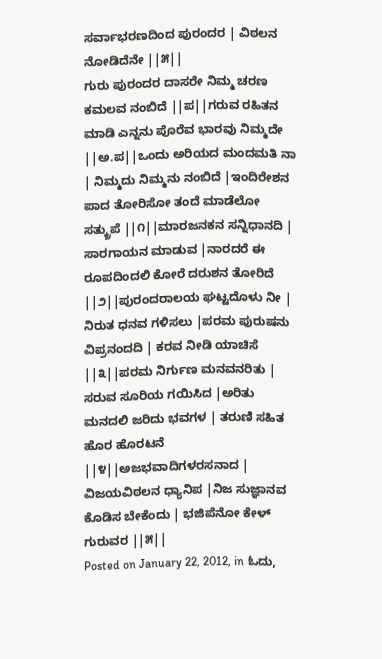ಸರ್ವಾಭರಣದಿಂದ ಪುರಂದರ | ವಿಠಲನ ನೋಡಿದೆನೇ ||೫||
ಗುರು ಪುರಂದರ ದಾಸರೇ ನಿಮ್ಮ ಚರಣ ಕಮಲವ ನಂಬಿದೆ ||ಪ||ಗರುವ ರಹಿತನ ಮಾಡಿ ಎನ್ನನು ಪೊರೆವ ಭಾರವು ನಿಮ್ಮದೇ ||ಅ.ಪ||ಒಂದು ಅರಿಯದ ಮಂದಮತಿ ನಾ | ನಿಮ್ಮದು ನಿಮ್ಮನು ನಂಬಿದೆ |ಇಂದಿರೇಶನ ಪಾದ ತೋರಿಸೋ ತಂದೆ ಮಾಡೆಲೋ ಸತ್ಕ್ರುಪೆ ||೧||ಮಾರಜನಕನ ಸನ್ನಿಧಾನದಿ | ಸಾರಗಾಯನ ಮಾಡುವ |ನಾರದರೆ ಈ ರೂಪದಿಂದಲಿ ಕೋರೆ ದರುಶನ ತೋರಿದೆ ||೨||ಪುರಂದರಾಲಯ ಘಟ್ಟದೊಳು ನೀ | ನಿರುತ ಧನವ ಗಳಿಸಲು |ಪರಮ ಪುರುಷನು ವಿಪ್ರನಂದದಿ | ಕರವ ನೀಡಿ ಯಾಚಿಸೆ ||೩||ಪರಮ ನಿರ್ಗುಣ ಮನವನರಿತು | ಸರುವ ಸೂರಿಯ ಗಯಿಸಿದ |ಅರಿತು ಮನದಲಿ ಜರಿದು ಭವಗಳ | ತರುಣಿ ಸಹಿತ ಹೊರ ಹೊರಟನೆ ||೪||ಅಜಭವಾದಿಗಳರಸನಾದ | ವಿಜಯವಿಠಲನ ಧ್ಯಾನಿಪ |ನಿಜ ಸುಜ್ಞಾನವ ಕೊಡಿಸ ಬೇಕೆಂದು | ಭಜಿಪೆನೋ ಕೇಳ್ ಗುರುವರ ||೫||
Posted on January 22, 2012, in ಓದು,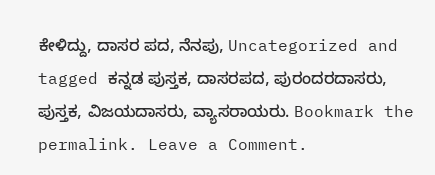ಕೇಳಿದ್ದು, ದಾಸರ ಪದ, ನೆನಪು, Uncategorized and tagged ಕನ್ನಡ ಪುಸ್ತಕ, ದಾಸರಪದ, ಪುರಂದರದಾಸರು, ಪುಸ್ತಕ, ವಿಜಯದಾಸರು, ವ್ಯಾಸರಾಯರು. Bookmark the permalink. Leave a Comment.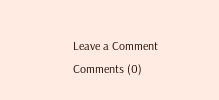Leave a Comment
Comments (0)